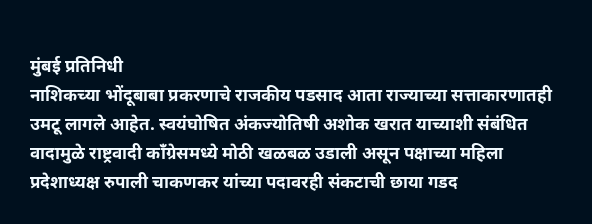मुंबई प्रतिनिधी
नाशिकच्या भोंदूबाबा प्रकरणाचे राजकीय पडसाद आता राज्याच्या सत्ताकारणातही उमटू लागले आहेत. स्वयंघोषित अंकज्योतिषी अशोक खरात याच्याशी संबंधित वादामुळे राष्ट्रवादी काँग्रेसमध्ये मोठी खळबळ उडाली असून पक्षाच्या महिला प्रदेशाध्यक्ष रुपाली चाकणकर यांच्या पदावरही संकटाची छाया गडद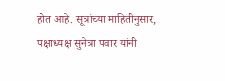होत आहे. सूत्रांच्या माहितीनुसार, पक्षाध्यक्ष सुनेत्रा पवार यांनी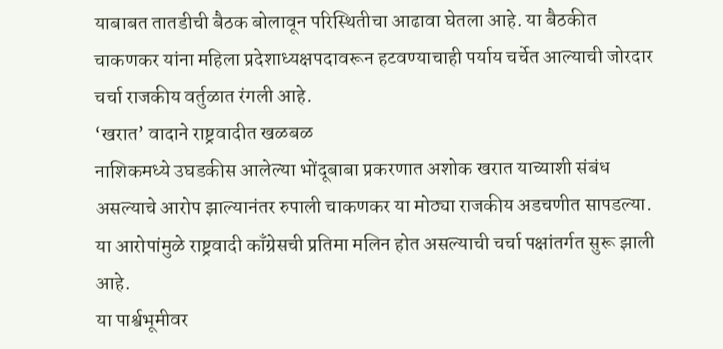याबाबत तातडीची बैठक बोलावून परिस्थितीचा आढावा घेतला आहे. या बैठकीत चाकणकर यांना महिला प्रदेशाध्यक्षपदावरून हटवण्याचाही पर्याय चर्चेत आल्याची जोरदार चर्चा राजकीय वर्तुळात रंगली आहे.
‘खरात’ वादाने राष्ट्रवादीत खळबळ
नाशिकमध्ये उघडकीस आलेल्या भोंदूबाबा प्रकरणात अशोक खरात याच्याशी संबंध असल्याचे आरोप झाल्यानंतर रुपाली चाकणकर या मोठ्या राजकीय अडचणीत सापडल्या. या आरोपांमुळे राष्ट्रवादी काँग्रेसची प्रतिमा मलिन होत असल्याची चर्चा पक्षांतर्गत सुरू झाली आहे.
या पार्श्वभूमीवर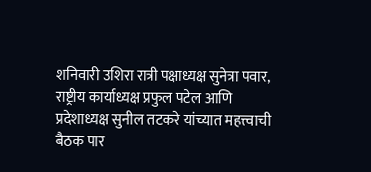शनिवारी उशिरा रात्री पक्षाध्यक्ष सुनेत्रा पवार, राष्ट्रीय कार्याध्यक्ष प्रफुल पटेल आणि प्रदेशाध्यक्ष सुनील तटकरे यांच्यात महत्त्वाची बैठक पार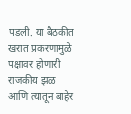पडली. या बैठकीत खरात प्रकरणामुळे पक्षावर होणारी राजकीय झळ आणि त्यातून बाहेर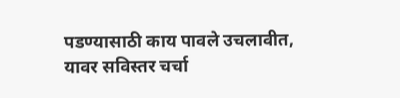पडण्यासाठी काय पावले उचलावीत, यावर सविस्तर चर्चा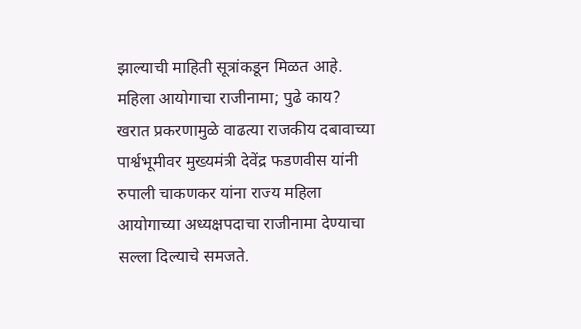झाल्याची माहिती सूत्रांकडून मिळत आहे.
महिला आयोगाचा राजीनामा; पुढे काय?
खरात प्रकरणामुळे वाढत्या राजकीय दबावाच्या पार्श्वभूमीवर मुख्यमंत्री देवेंद्र फडणवीस यांनी रुपाली चाकणकर यांना राज्य महिला आयोगाच्या अध्यक्षपदाचा राजीनामा देण्याचा सल्ला दिल्याचे समजते.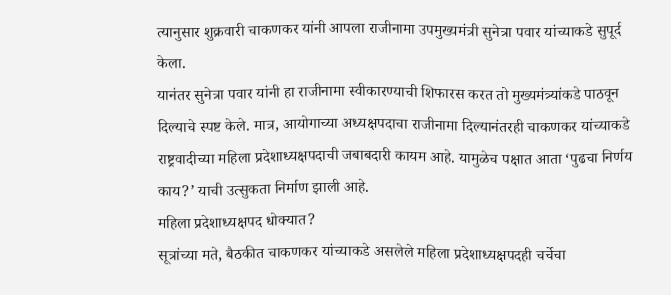त्यानुसार शुक्रवारी चाकणकर यांनी आपला राजीनामा उपमुख्यमंत्री सुनेत्रा पवार यांच्याकडे सुपूर्द केला.
यानंतर सुनेत्रा पवार यांनी हा राजीनामा स्वीकारण्याची शिफारस करत तो मुख्यमंत्र्यांकडे पाठवून दिल्याचे स्पष्ट केले. मात्र, आयोगाच्या अध्यक्षपदाचा राजीनामा दिल्यानंतरही चाकणकर यांच्याकडे राष्ट्रवादीच्या महिला प्रदेशाध्यक्षपदाची जबाबदारी कायम आहे. यामुळेच पक्षात आता ‘पुढचा निर्णय काय?’ याची उत्सुकता निर्माण झाली आहे.
महिला प्रदेशाध्यक्षपद धोक्यात?
सूत्रांच्या मते, बैठकीत चाकणकर यांच्याकडे असलेले महिला प्रदेशाध्यक्षपदही चर्चेचा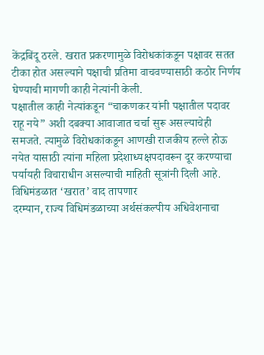केंद्रबिंदू ठरले. खरात प्रकरणामुळे विरोधकांकडून पक्षावर सतत टीका होत असल्याने पक्षाची प्रतिमा वाचवण्यासाठी कठोर निर्णय घेण्याची मागणी काही नेत्यांनी केली.
पक्षातील काही नेत्यांकडून “चाकणकर यांनी पक्षातील पदावर राहू नये” अशी दबक्या आवाजात चर्चा सुरू असल्याचेही समजते. त्यामुळे विरोधकांकडून आणखी राजकीय हल्ले होऊ नयेत यासाठी त्यांना महिला प्रदेशाध्यक्षपदावरून दूर करण्याचा पर्यायही विचाराधीन असल्याची माहिती सूत्रांनी दिली आहे.
विधिमंडळात ‘खरात’ वाद तापणार
दरम्यान, राज्य विधिमंडळाच्या अर्थसंकल्पीय अधिवेशनाचा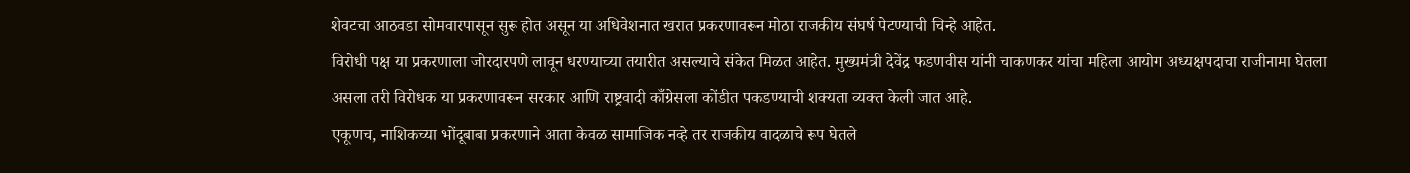शेवटचा आठवडा सोमवारपासून सुरू होत असून या अधिवेशनात खरात प्रकरणावरून मोठा राजकीय संघर्ष पेटण्याची चिन्हे आहेत.
विरोधी पक्ष या प्रकरणाला जोरदारपणे लावून धरण्याच्या तयारीत असल्याचे संकेत मिळत आहेत. मुख्यमंत्री देवेंद्र फडणवीस यांनी चाकणकर यांचा महिला आयोग अध्यक्षपदाचा राजीनामा घेतला असला तरी विरोधक या प्रकरणावरून सरकार आणि राष्ट्रवादी काँग्रेसला कोंडीत पकडण्याची शक्यता व्यक्त केली जात आहे.
एकूणच, नाशिकच्या भोंदूबाबा प्रकरणाने आता केवळ सामाजिक नव्हे तर राजकीय वादळाचे रूप घेतले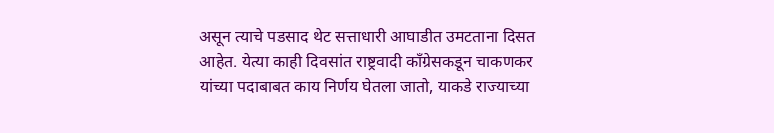असून त्याचे पडसाद थेट सत्ताधारी आघाडीत उमटताना दिसत आहेत. येत्या काही दिवसांत राष्ट्रवादी काँग्रेसकडून चाकणकर यांच्या पदाबाबत काय निर्णय घेतला जातो, याकडे राज्याच्या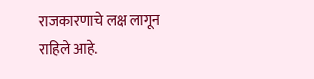राजकारणाचे लक्ष लागून राहिले आहे.